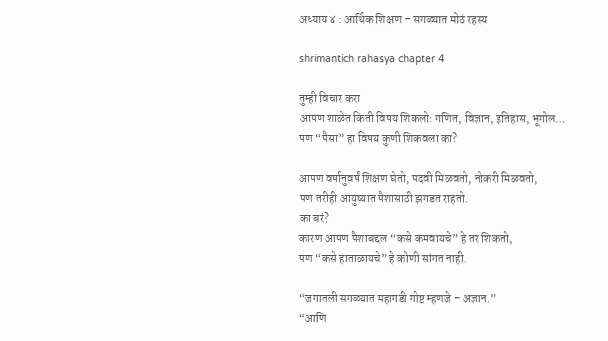अध्याय ४ : आर्थिक शिक्षण – सगळ्यात मोठं रहस्य

shrimantich rahasya chapter 4

तुम्ही विचार करा
आपण शाळेत किती विषय शिकलो: गणित, विज्ञान, इतिहास, भूगोल…
पण “पैसा” हा विषय कुणी शिकवला का?

आपण वर्षानुवर्षं शिक्षण घेतो, पदवी मिळवतो, नोकरी मिळवतो,
पण तरीही आयुष्यात पैशासाठी झगडत राहतो.
का बरं?
कारण आपण पैशाबद्दल “कसे कमवायचे” हे तर शिकतो,
पण “कसे हाताळायचे” हे कोणी सांगत नाही.

“जगातली सगळ्यात महागडी गोष्ट म्हणजे – अज्ञान.”
“आणि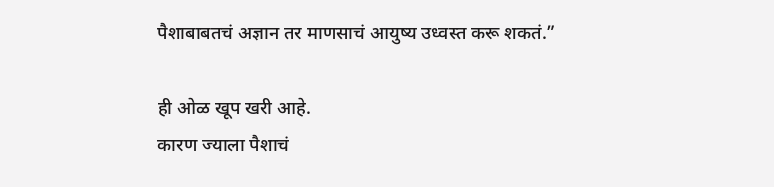पैशाबाबतचं अज्ञान तर माणसाचं आयुष्य उध्वस्त करू शकतं.”

ही ओळ खूप खरी आहे.
कारण ज्याला पैशाचं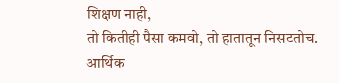शिक्षण नाही,
तो कितीही पैसा कमवो, तो हातातून निसटतोच.
आर्थिक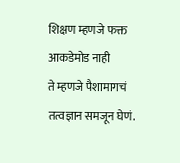शिक्षण म्हणजे फक्त आकडेमोड नाही
ते म्हणजे पैशामागचं तत्वज्ञान समजून घेणं.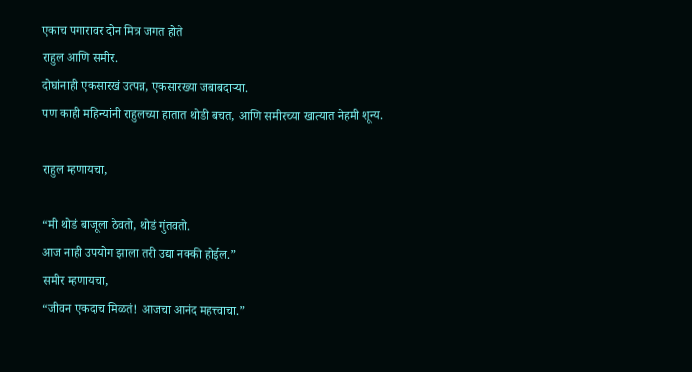एकाच पगारावर दोन मित्र जगत होते
राहुल आणि समीर.
दोघांनाही एकसारखं उत्पन्न, एकसारख्या जबाबदाऱ्या.
पण काही महिन्यांनी राहुलच्या हातात थोडी बचत, आणि समीरच्या खात्यात नेहमी शून्य.

राहुल म्हणायचा,

“मी थोडं बाजूला ठेवतो, थोडं गुंतवतो.
आज नाही उपयोग झाला तरी उद्या नक्की होईल.”
समीर म्हणायचा,
“जीवन एकदाच मिळतं! आजचा आनंद महत्त्वाचा.”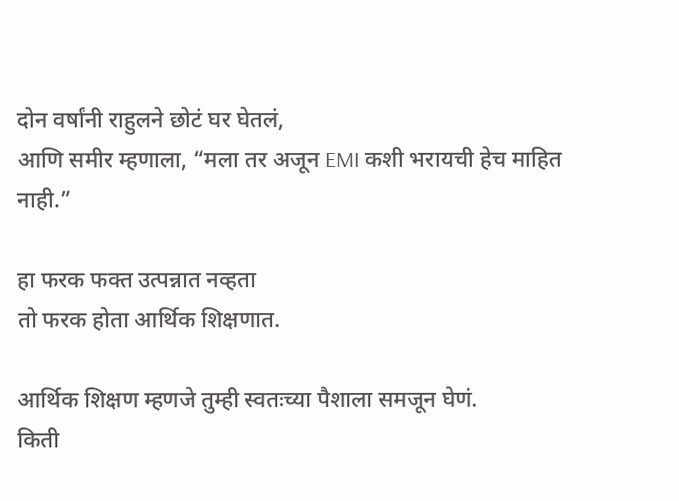दोन वर्षांनी राहुलने छोटं घर घेतलं,
आणि समीर म्हणाला, “मला तर अजून EMI कशी भरायची हेच माहित नाही.”

हा फरक फक्त उत्पन्नात नव्हता
तो फरक होता आर्थिक शिक्षणात.

आर्थिक शिक्षण म्हणजे तुम्ही स्वतःच्या पैशाला समजून घेणं.
किती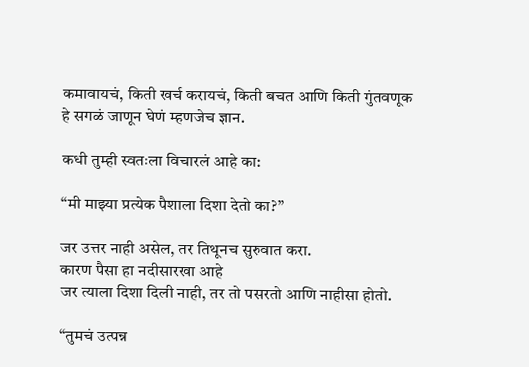कमावायचं, किती खर्च करायचं, किती बचत आणि किती गुंतवणूक
हे सगळं जाणून घेणं म्हणजेच ज्ञान.

कधी तुम्ही स्वतःला विचारलं आहे का:

“मी माझ्या प्रत्येक पैशाला दिशा देतो का?”

जर उत्तर नाही असेल, तर तिथूनच सुरुवात करा.
कारण पैसा हा नदीसारखा आहे
जर त्याला दिशा दिली नाही, तर तो पसरतो आणि नाहीसा होतो.

“तुमचं उत्पन्न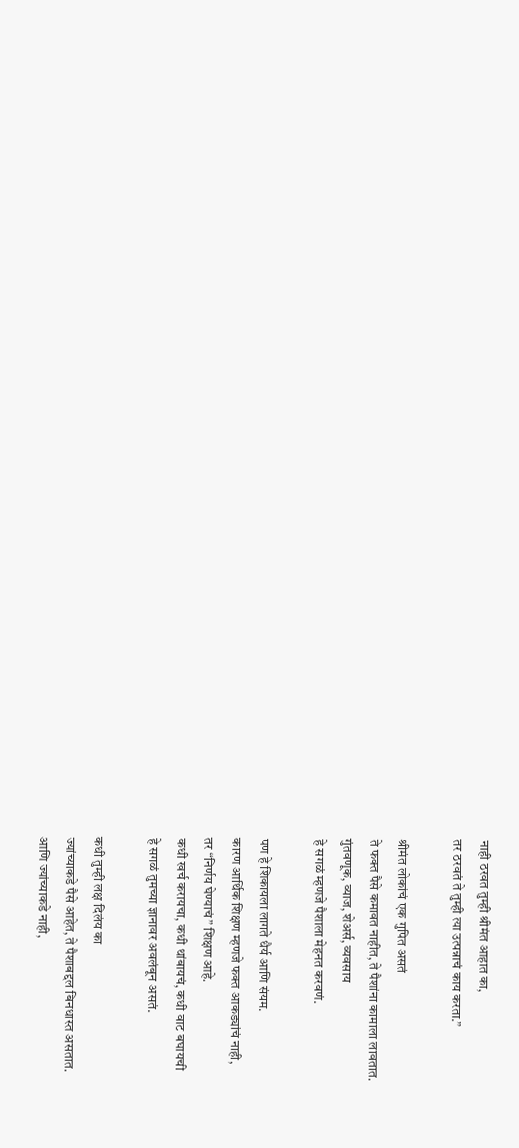नाही ठरवत तुम्ही श्रीमंत आहात का,
तर ठरवतं ते तुम्ही त्या उत्पन्नाचं काय करता.”

श्रीमंत लोकांचं एक गुपित असतं
ते फक्त पैसे कमावत नाहीत, ते पैशांना कामाला लावतात.
गुंतवणूक, व्याज, शेअर्स, व्यवसाय
हे सगळं म्हणजे पैशाला मेहनत करवणं.

पण हे शिकायला लागते धैर्य आणि संयम.
कारण आर्थिक शिक्षण म्हणजे फक्त आकड्यांचं नाही,
तर “निर्णय घेण्याचं” शिक्षण आहे.
कधी खर्च करायचा, कधी थांबायचं, कधी वाट बघायची
हे सगळं तुमच्या ज्ञानावर अवलंबून असतं.

कधी तुम्ही लक्ष दिलंय का
ज्यांच्याकडे पैसे आहेत, ते पैशाबद्दल बिनधास्त असतात.
आणि ज्यांच्याकडे नाही,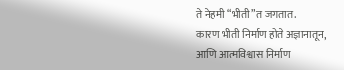ते नेहमी “भीती”त जगतात.
कारण भीती निर्माण होते अज्ञानातून,
आणि आत्मविश्वास निर्माण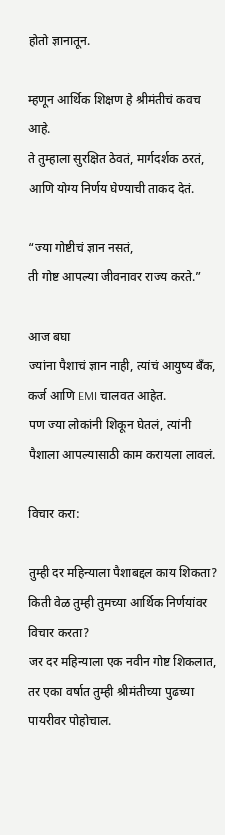होतो ज्ञानातून.

म्हणून आर्थिक शिक्षण हे श्रीमंतीचं कवच आहे.
ते तुम्हाला सुरक्षित ठेवतं, मार्गदर्शक ठरतं, आणि योग्य निर्णय घेण्याची ताकद देतं.

“ज्या गोष्टीचं ज्ञान नसतं,
ती गोष्ट आपल्या जीवनावर राज्य करते.”

आज बघा
ज्यांना पैशाचं ज्ञान नाही, त्यांचं आयुष्य बँक, कर्ज आणि EMI चालवत आहेत.
पण ज्या लोकांनी शिकून घेतलं, त्यांनी पैशाला आपल्यासाठी काम करायला लावलं.

विचार करा:

तुम्ही दर महिन्याला पैशाबद्दल काय शिकता?
किती वेळ तुम्ही तुमच्या आर्थिक निर्णयांवर विचार करता?
जर दर महिन्याला एक नवीन गोष्ट शिकलात,
तर एका वर्षात तुम्ही श्रीमंतीच्या पुढच्या पायरीवर पोहोचाल.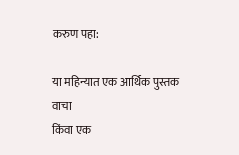करुण पहा:

या महिन्यात एक आर्थिक पुस्तक वाचा
किंवा एक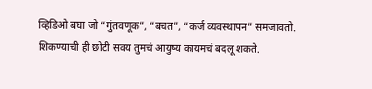व्हिडिओ बघा जो “गुंतवणूक”, “बचत”, “कर्ज व्यवस्थापन” समजावतो.
शिकण्याची ही छोटी सवय तुमचं आयुष्य कायमचं बदलू शकते.